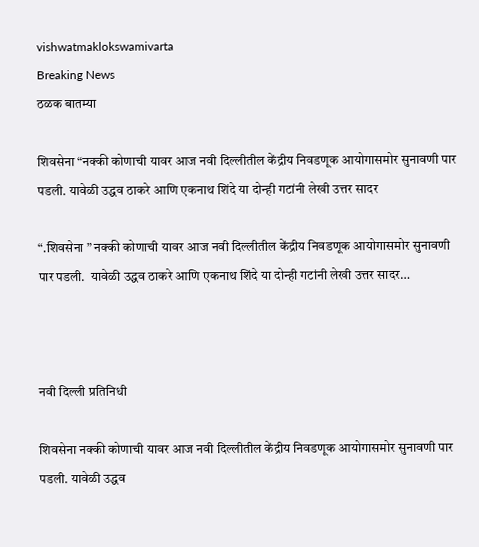vishwatmaklokswamivarta
Breaking News
ठळक बातम्या

शिवसेना “नक्की कोणाची यावर आज नवी दिल्लीतील केंद्रीय निवडणूक आयोगासमोर सुनावणी पार पडली. यावेळी उद्धव ठाकरे आणि एकनाथ शिंदे या दोन्ही गटांनी लेखी उत्तर सादर

“.शिवसेना ” नक्की कोणाची यावर आज नवी दिल्लीतील केंद्रीय निवडणूक आयोगासमोर सुनावणी पार पडली.  यावेळी उद्धव ठाकरे आणि एकनाथ शिंदे या दोन्ही गटांनी लेखी उत्तर सादर…



नवी दिल्ली प्रतिनिधी

शिवसेना नक्की कोणाची यावर आज नवी दिल्लीतील केंद्रीय निवडणूक आयोगासमोर सुनावणी पार पडली. यावेळी उद्धव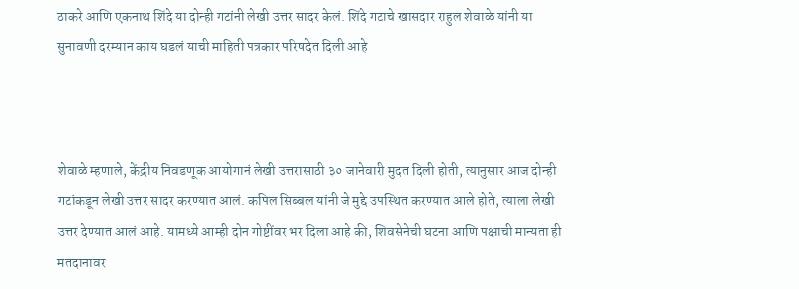ठाकरे आणि एकनाथ शिंदे या दोन्ही गटांनी लेखी उत्तर सादर केलं. शिंदे गटाचे खासदार राहुल शेवाळे यांनी या सुनावणी दरम्यान काय घडलं याची माहिती पत्रकार परिषदेत दिली आहे



शेवाळे म्हणाले, केंद्रीय निवडणूक आयोगानं लेखी उत्तरासाठी ३० जानेवारी मुदत दिली होती, त्यानुसार आज दोन्ही गटांकडून लेखी उत्तर सादर करण्यात आलं. कपिल सिब्बल यांनी जे मुद्दे उपस्थित करण्यात आले होते, त्याला लेखी उत्तर देण्यात आलं आहे. यामध्ये आम्ही दोन गोष्टींवर भर दिला आहे की, शिवसेनेची घटना आणि पक्षाची मान्यता ही मतदानावर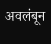अवलंबून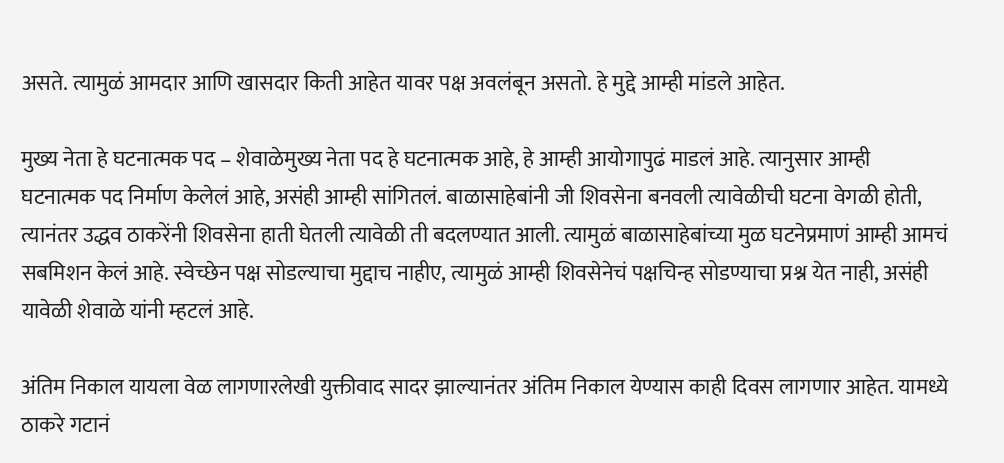असते. त्यामुळं आमदार आणि खासदार किती आहेत यावर पक्ष अवलंबून असतो. हे मुद्दे आम्ही मांडले आहेत.

मुख्य नेता हे घटनात्मक पद – शेवाळेमुख्य नेता पद हे घटनात्मक आहे, हे आम्ही आयोगापुढं माडलं आहे. त्यानुसार आम्ही घटनात्मक पद निर्माण केलेलं आहे, असंही आम्ही सांगितलं. बाळासाहेबांनी जी शिवसेना बनवली त्यावेळीची घटना वेगळी होती, त्यानंतर उद्धव ठाकरेंनी शिवसेना हाती घेतली त्यावेळी ती बदलण्यात आली. त्यामुळं बाळासाहेबांच्या मुळ घटनेप्रमाणं आम्ही आमचं सबमिशन केलं आहे. स्वेच्छेन पक्ष सोडल्याचा मुद्दाच नाहीए, त्यामुळं आम्ही शिवसेनेचं पक्षचिन्ह सोडण्याचा प्रश्न येत नाही, असंही यावेळी शेवाळे यांनी म्हटलं आहे.

अंतिम निकाल यायला वेळ लागणारलेखी युक्तीवाद सादर झाल्यानंतर अंतिम निकाल येण्यास काही दिवस लागणार आहेत. यामध्ये ठाकरे गटानं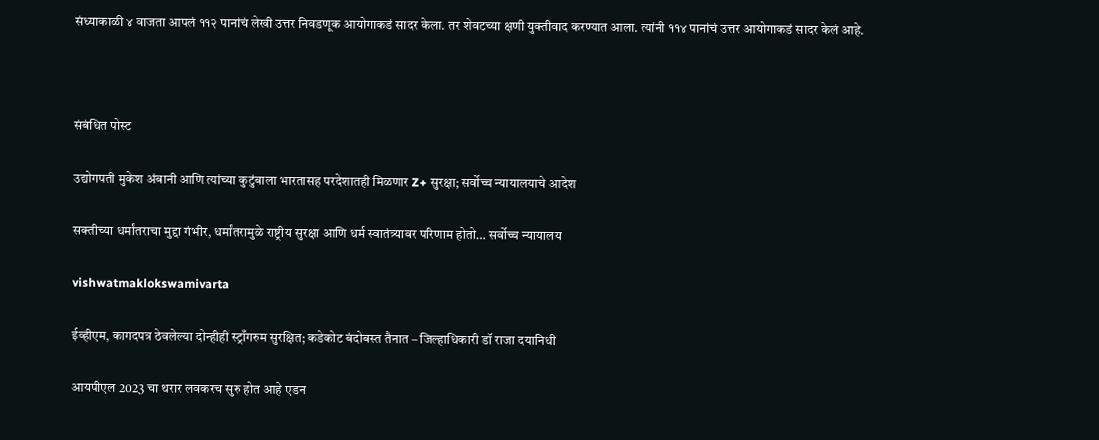संध्याकाळी ४ वाजता आपलं ११२ पानांचं लेखी उत्तर निवडणूक आयोगाकडं सादर केला. तर शेवटच्या क्षणी युक्तीवाद करण्यात आला. त्यांनी ११४ पानांचं उत्तर आयोगाकडं सादर केलं आहे.



संबंधित पोस्ट

उद्योगपती मुकेश अंबानी आणि त्यांच्या कुटुंबाला भारतासह परदेशातही मिळणार Z+ सुरक्षा; सर्वोच्च न्यायालयाचे आदेश

सक्तीच्या धर्मांतराचा मुद्दा गंभीर, धर्मांतरामुळे राष्ट्रीय सुरक्षा आणि धर्म स्वातंत्र्यावर परिणाम होतो… सर्वोच्च न्यायालय

vishwatmaklokswamivarta

ईव्हीएम, कागदपत्र ठेवलेल्या दोन्हीही स्ट्राँगरुम सुरक्षित; कडेकोट बंदोबस्त तैनात – जिल्हाधिकारी डॉ राजा दयानिधी

आयपीएल 2023 चा थरार लवकरच सुरु होत आहे एडन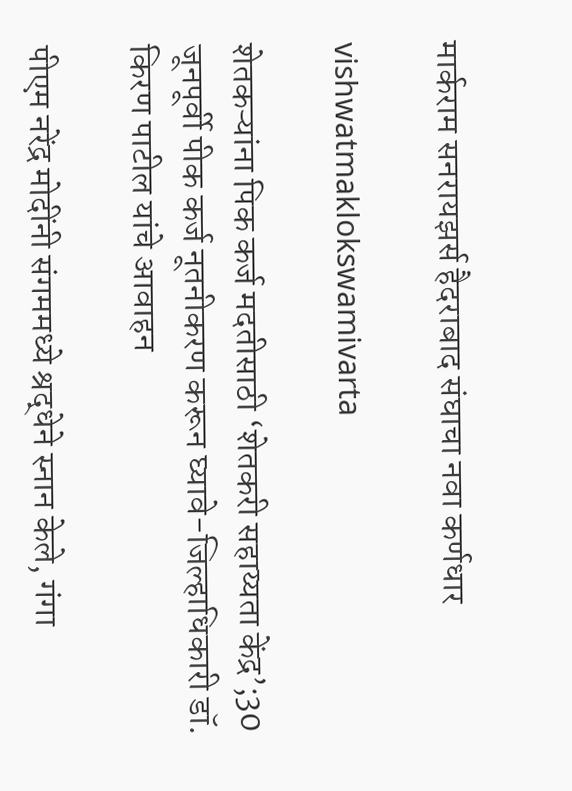मार्कराम सनरायझर्स हैदराबाद संघाचा नवा कर्णधार

vishwatmaklokswamivarta

शेतकऱ्यांना पिक कर्ज मदतीसाठी ‘शेतकरी सहाय्यता केंद्र’;30 जूनपूर्वी पीक कर्ज नूतनीकरण करून घ्यावे-जिल्हाधिकारी डॉ. किरण पाटील यांचे आवाहन

पीएम नरेंद्र मोदींनी संगममध्ये श्रद्धेने स्नान केले, गंगा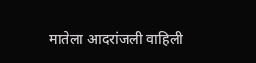मातेला आदरांजली वाहिली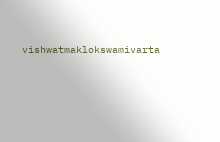vishwatmaklokswamivarta